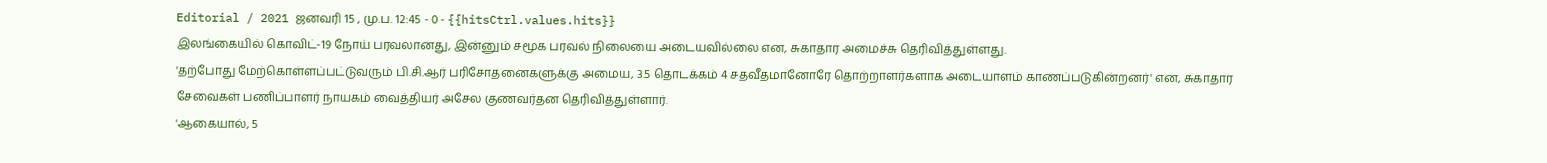Editorial / 2021 ஜனவரி 15 , மு.ப. 12:45 - 0 - {{hitsCtrl.values.hits}}
இலங்கையில் கொவிட்-19 நோய் பரவலானது, இன்னும் சமூக பரவல் நிலையை அடையவில்லை என, சுகாதார அமைச்சு தெரிவித்துள்ளது.
'தற்போது மேற்கொள்ளப்பட்டுவரும் பி.சி.ஆர் பரிசோதனைகளுக்கு அமைய, 3.5 தொடக்கம் 4 சதவீதமானோரே தொற்றாளர்களாக அடையாளம் காணப்படுகின்றனர்' என, சுகாதார சேவைகள் பணிப்பாளர் நாயகம் வைத்தியர் அசேல குணவர்தன தெரிவித்துள்ளார்.
'ஆகையால், 5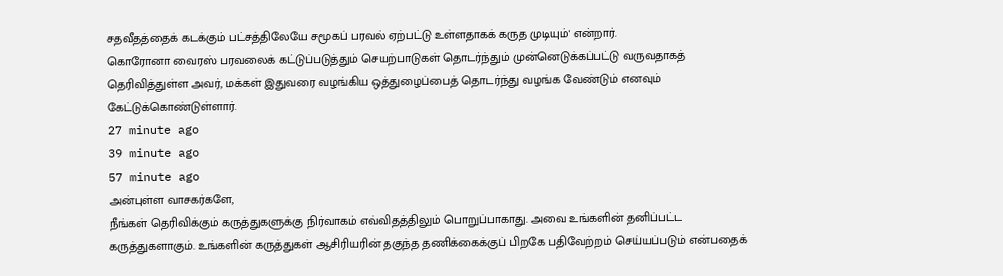சதவீதத்தைக் கடக்கும் பட்சத்திலேயே சமூகப் பரவல் ஏற்பட்டு உள்ளதாகக் கருத முடியும்' என்றார்.
கொரோனா வைரஸ் பரவலைக் கட்டுப்படுத்தும் செயற்பாடுகள் தொடர்ந்தும் முன்னெடுக்கப்பட்டு வருவதாகத் தெரிவித்துள்ள அவர், மக்கள் இதுவரை வழங்கிய ஒத்துழைப்பைத் தொடர்ந்து வழங்க வேண்டும் எனவும் கேட்டுக்கொண்டுள்ளார்.
27 minute ago
39 minute ago
57 minute ago
அன்புள்ள வாசகர்களே,
நீங்கள் தெரிவிக்கும் கருத்துகளுக்கு நிர்வாகம் எவ்விதத்திலும் பொறுப்பாகாது. அவை உங்களின் தனிப்பட்ட கருத்துகளாகும். உங்களின் கருத்துகள் ஆசிரியரின் தகுந்த தணிக்கைக்குப் பிறகே பதிவேற்றம் செய்யப்படும் என்பதைக்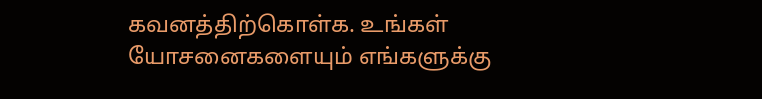கவனத்திற்கொள்க. உங்கள் யோசனைகளையும் எங்களுக்கு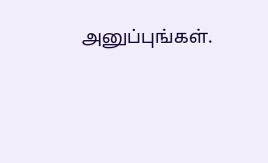அனுப்புங்கள்.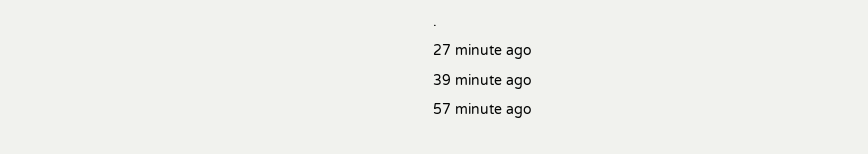.
27 minute ago
39 minute ago
57 minute ago